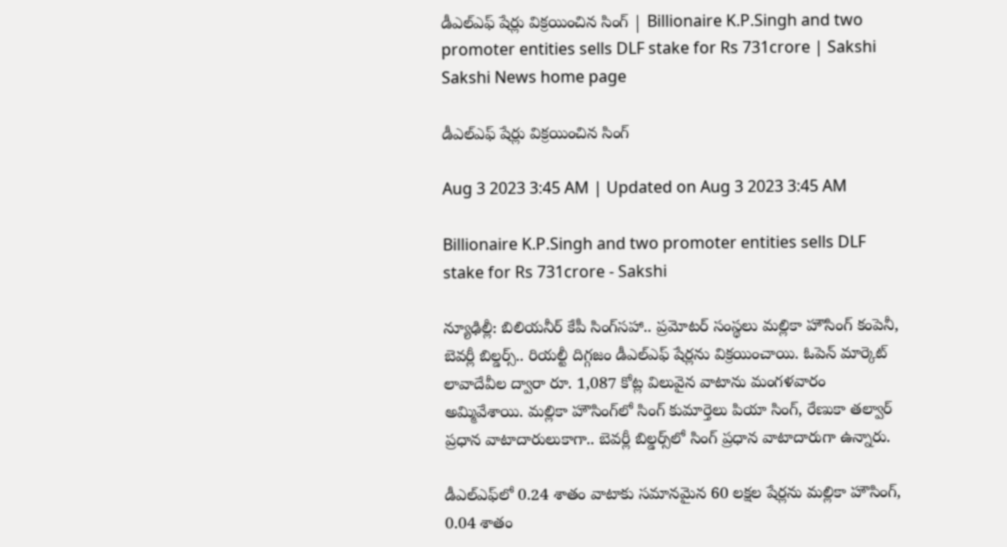డీఎల్‌ఎఫ్‌ షేర్లు విక్రయించిన సింగ్‌ | Billionaire K.P.Singh and two promoter entities sells DLF stake for Rs 731crore | Sakshi
Sakshi News home page

డీఎల్‌ఎఫ్‌ షేర్లు విక్రయించిన సింగ్‌

Aug 3 2023 3:45 AM | Updated on Aug 3 2023 3:45 AM

Billionaire K.P.Singh and two promoter entities sells DLF stake for Rs 731crore - Sakshi

న్యూఢిల్లీ: బిలియనీర్‌ కేపీ సింగ్‌సహా.. ప్రమోటర్‌ సంస్థలు మల్లికా హౌసింగ్‌ కంపెనీ, బెవర్లీ బిల్డర్స్‌.. రియల్టీ దిగ్గజం డీఎల్‌ఎఫ్‌ షేర్లను విక్రయించాయి. ఓపెన్‌ మార్కెట్‌ లావాదేవీల ద్వారా రూ. 1,087 కోట్ల విలువైన వాటాను మంగళవారం అమ్మివేశాయి. మల్లికా హౌసింగ్‌లో సింగ్‌ కుమార్తెలు పియా సింగ్, రేణుకా తల్వార్‌ ప్రధాన వాటాదారులుకాగా.. బెవర్లీ బిల్డర్స్‌లో సింగ్‌ ప్రధాన వాటాదారుగా ఉన్నారు.

డీఎల్‌ఎఫ్‌లో 0.24 శాతం వాటాకు సమానమైన 60 లక్షల షేర్లను మల్లికా హౌసింగ్, 0.04 శాతం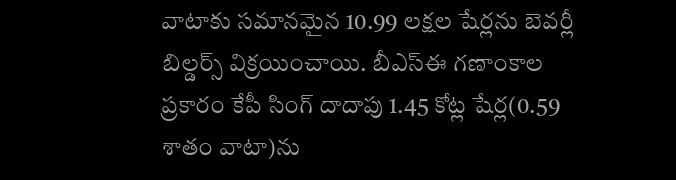వాటాకు సమానమైన 10.99 లక్షల షేర్లను బెవర్లీ బిల్డర్స్‌ విక్రయించాయి. బీఎస్‌ఈ గణాంకాల ప్రకారం కేపీ సింగ్‌ దాదాపు 1.45 కోట్ల షేర్ల(0.59 శాతం వాటా)ను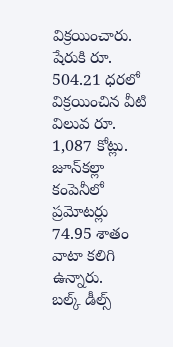విక్రయించారు. షేరుకి రూ. 504.21 ధరలో విక్రయించిన వీటి విలువ రూ. 1,087 కోట్లు. జూన్‌కల్లా కంపెనీలో ప్రమోటర్లు 74.95 శాతం వాటా కలిగి ఉన్నారు.
బల్క్‌ డీల్స్‌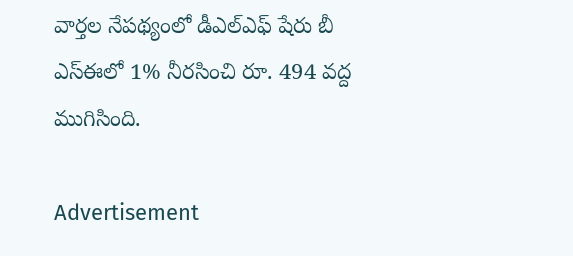వార్తల నేపథ్యంలో డీఎల్‌ఎఫ్‌ షేరు బీ ఎస్‌ఈలో 1% నీరసించి రూ. 494 వద్ద ముగిసింది.

Advertisement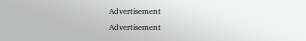Advertisement
Advertisement